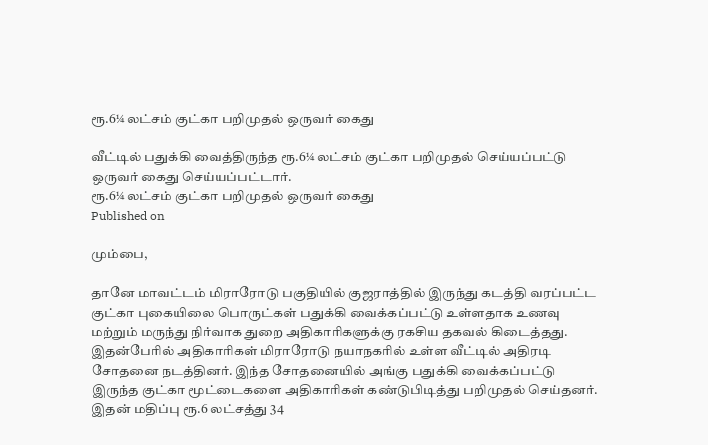ரூ.6¼ லட்சம் குட்கா பறிமுதல் ஒருவர் கைது

வீட்டில் பதுக்கி வைத்திருந்த ரூ.6¼ லட்சம் குட்கா பறிமுதல் செய்யப்பட்டு ஒருவர் கைது செய்யப்பட்டார்.
ரூ.6¼ லட்சம் குட்கா பறிமுதல் ஒருவர் கைது
Published on

மும்பை,

தானே மாவட்டம் மிராரோடு பகுதியில் குஜராத்தில் இருந்து கடத்தி வரப்பட்ட குட்கா புகையிலை பொருட்கள் பதுக்கி வைக்கப்பட்டு உள்ளதாக உணவு மற்றும் மருந்து நிர்வாக துறை அதிகாரிகளுக்கு ரகசிய தகவல் கிடைத்தது. இதன்பேரில் அதிகாரிகள் மிராரோடு நயாநகரில் உள்ள வீட்டில் அதிரடி சோதனை நடத்தினர். இந்த சோதனையில் அங்கு பதுக்கி வைக்கப்பட்டு இருந்த குட்கா மூட்டைகளை அதிகாரிகள் கண்டுபிடித்து பறிமுதல் செய்தனர். இதன் மதிப்பு ரூ.6 லட்சத்து 34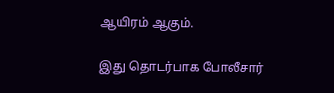ஆயிரம் ஆகும்.

இது தொடர்பாக போலீசார்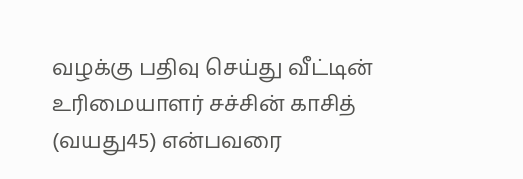வழக்கு பதிவு செய்து வீட்டின் உரிமையாளர் சச்சின் காசித் (வயது45) என்பவரை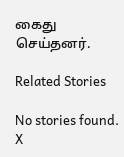கைது செய்தனர்.

Related Stories

No stories found.
X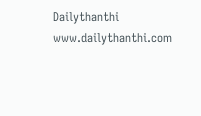Dailythanthi
www.dailythanthi.com